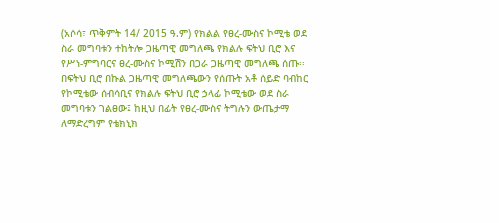(አሶሳ፣ ጥቅምት 14/ 2015 ዓ.ም) የክልል የፀረ-ሙስና ኮሚቴ ወደ ስራ መግባቱን ተከትሎ ጋዜጣዊ መግለጫ የክልሉ ፍትህ ቢሮ እና የሥነ-ምግባርና ፀረ-ሙስና ኮሚሽን በጋራ ጋዜጣዊ መግለጫ ሰጡ፡፡ በፍትህ ቢሮ በኩል ጋዜጣዊ መግለጫውን የሰጡት አቶ ሰይድ ባብከር የኮሚቴው ሰብሳቢና የክልሉ ፍትህ ቢሮ ኃላፊ ኮሚቴው ወደ ስራ መግባቱን ገልፀው፤ ከዚህ በፊት የፀረ-ሙስና ትግሉን ውጤታማ ለማድረግም የቴክኒክ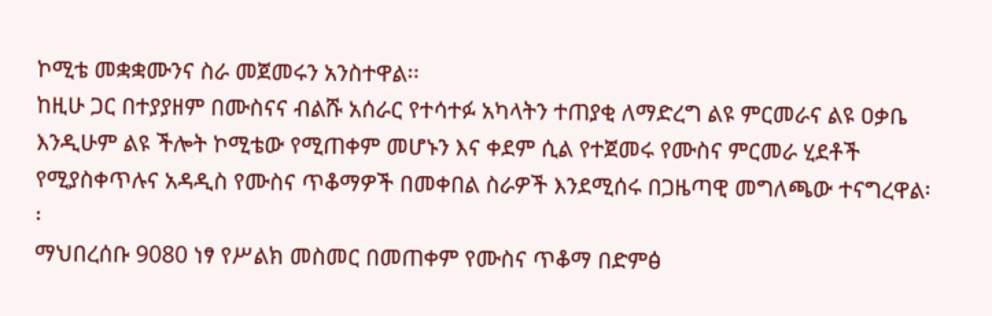ኮሚቴ መቋቋሙንና ስራ መጀመሩን አንስተዋል፡፡
ከዚሁ ጋር በተያያዘም በሙስናና ብልሹ አሰራር የተሳተፉ አካላትን ተጠያቂ ለማድረግ ልዩ ምርመራና ልዩ ዐቃቤ እንዲሁም ልዩ ችሎት ኮሚቴው የሚጠቀም መሆኑን እና ቀደም ሲል የተጀመሩ የሙስና ምርመራ ሂደቶች የሚያስቀጥሉና አዳዲስ የሙስና ጥቆማዎች በመቀበል ስራዎች እንደሚሰሩ በጋዜጣዊ መግለጫው ተናግረዋል፡፡
ማህበረሰቡ 9080 ነፃ የሥልክ መስመር በመጠቀም የሙስና ጥቆማ በድምፅ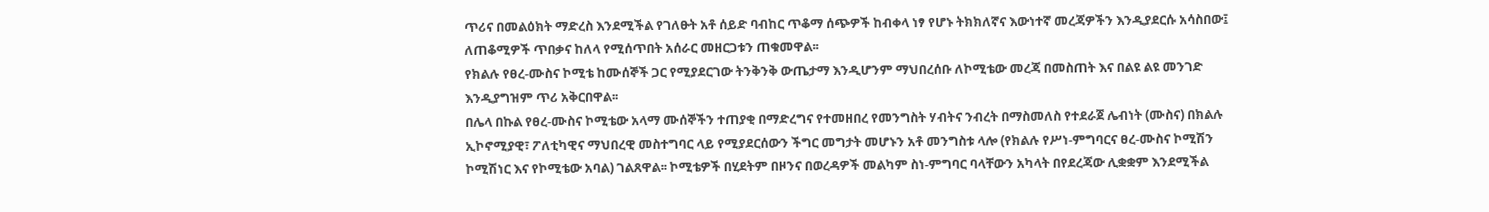ጥሪና በመልዕክት ማድረስ እንደሚችል የገለፁት አቶ ሰይድ ባብከር ጥቆማ ሰጭዎች ከብቀላ ነፃ የሆኑ ትክክለኛና እውነተኛ መረጃዎችን እንዲያደርሱ አሳስበው፤ ለጠቆሚዎች ጥበቃና ከለላ የሚሰጥበት አሰራር መዘርጋቱን ጠቁመዋል፡፡
የክልሉ የፀረ-ሙስና ኮሚቴ ከሙሰኞች ጋር የሚያደርገው ትንቅንቅ ውጤታማ እንዲሆንም ማህበረሰቡ ለኮሚቴው መረጃ በመስጠት እና በልዩ ልዩ መንገድ እንዲያግዝም ጥሪ አቅርበዋል፡፡
በሌላ በኩል የፀረ-ሙስና ኮሚቴው አላማ ሙሰኞችን ተጠያቂ በማድረግና የተመዘበረ የመንግስት ሃብትና ንብረት በማስመለስ የተደራጀ ሌብነት (ሙስና) በክልሉ ኢኮኖሚያዊ፣ ፖለቲካዊና ማህበረዊ መስተግባር ላይ የሚያደርሰውን ችግር መግታት መሆኑን አቶ መንግስቱ ላሎ (የክልሉ የሥነ-ምግባርና ፀረ-ሙስና ኮሚሽን ኮሚሽነር እና የኮሚቴው አባል) ገልጸዋል፡፡ ኮሚቴዎች በሂደትም በዞንና በወረዳዎች መልካም ስነ-ምግባር ባላቸውን አካላት በየደረጃው ሊቋቋም እንደሚችል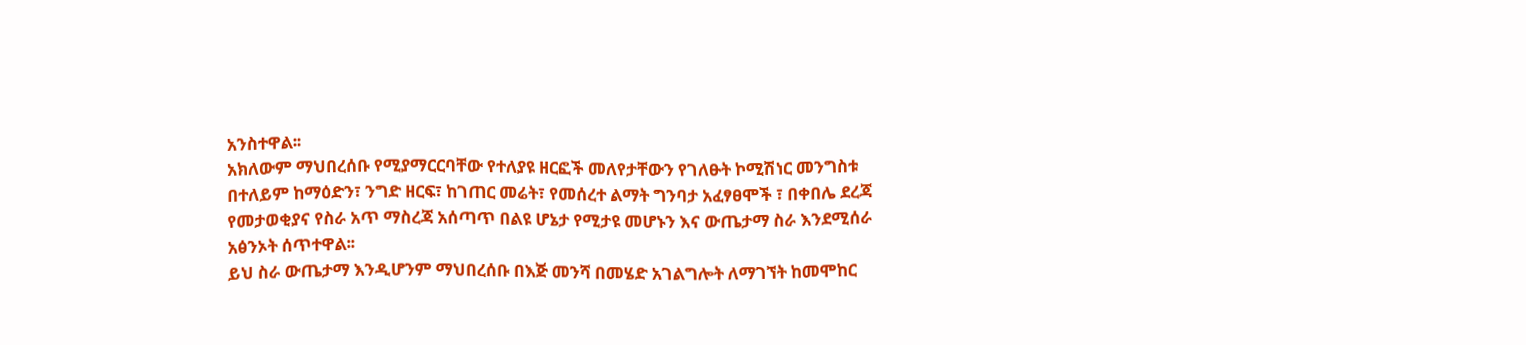አንስተዋል፡፡
አክለውም ማህበረሰቡ የሚያማርርባቸው የተለያዩ ዘርፎች መለየታቸውን የገለፁት ኮሚሽነር መንግስቱ በተለይም ከማዕድን፣ ንግድ ዘርፍ፣ ከገጠር መሬት፣ የመሰረተ ልማት ግንባታ አፈፃፀሞች ፣ በቀበሌ ደረጃ የመታወቂያና የስራ አጥ ማስረጃ አሰጣጥ በልዩ ሆኔታ የሚታዩ መሆኑን እና ውጤታማ ስራ እንደሚሰራ አፅንኦት ሰጥተዋል፡፡
ይህ ስራ ውጤታማ እንዲሆንም ማህበረሰቡ በእጅ መንሻ በመሄድ አገልግሎት ለማገኘት ከመሞከር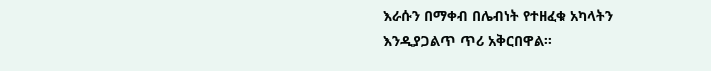እራሱን በማቀብ በሌብነት የተዘፈቁ አካላትን እንዲያጋልጥ ጥሪ አቅርበዋል፡፡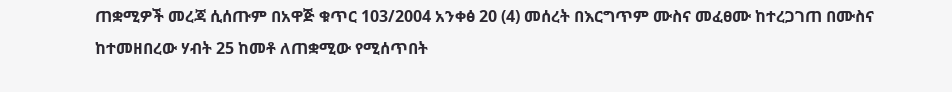ጠቋሚዎች መረጃ ሲሰጡም በአዋጅ ቁጥር 103/2004 አንቀፅ 20 (4) መሰረት በእርግጥም ሙስና መፈፀሙ ከተረጋገጠ በሙስና ከተመዘበረው ሃብት 25 ከመቶ ለጠቋሚው የሚሰጥበት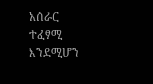አሰራር ተፈፃሚ እንደሚሆን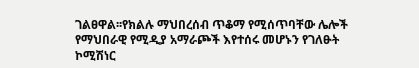ገልፀዋል፡፡የክልሉ ማህበረሰብ ጥቆማ የሚሰጥባቸው ሌሎች የማህበራዊ የሚዲያ አማራጮች እየተሰሩ መሆኑን የገለፁት ኮሚሽነር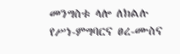መንግስቱ ላሎ ለክልሉ የሥነ-ምግባርና ፀረ-ሙስና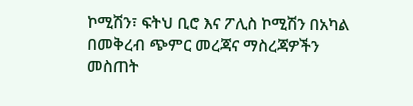ኮሚሽን፣ ፍትህ ቢሮ እና ፖሊስ ኮሚሽን በአካል በመቅረብ ጭምር መረጃና ማስረጃዎችን መስጠት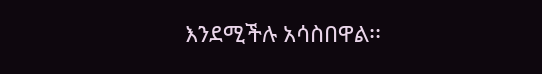እንደሚችሉ አሳስበዋል፡፡